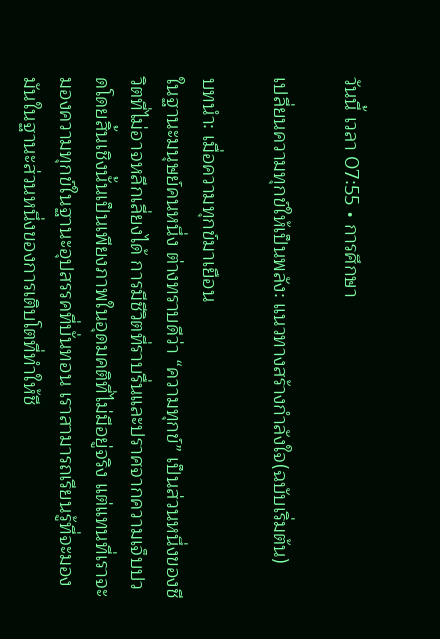วันนี้ เวลา 07:55 • การศึกษา

เปลี่ยนความทุกข์ให้เป็นพลัง: แนวทางสร้างกำลังใจ(ฉบับเริ่มต้น)

บทนำ: เมื่อความทุกข์มาเยือน
ในฐานะมนุษย์คนหนึ่ง ต่างทราบดีว่า “ความทุกข์” เป็นส่วนหนึ่งของชีวิตที่ไม่อาจหลีกเลี่ยงได้ การมีชีวิตที่ราบรื่นและปราศจากความเจ็บปวดโดยสิ้นเชิงนั้นเป็นเพียงภาพในอุดมคติที่ไม่มีอยู่จริง แต่แทนที่เราจะมองความทุกข์ในฐานะอุปสรรคที่บั่นทอน เราสามารถเรียนรู้ที่จะมองมันในฐานะส่วนหนึ่งของการเติบโตที่ทำให้ชี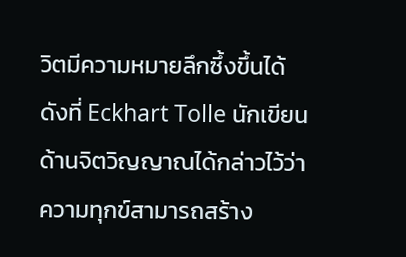วิตมีความหมายลึกซึ้งขึ้นได้
ดังที่ Eckhart Tolle นักเขียนด้านจิตวิญญาณได้กล่าวไว้ว่า ความทุกข์สามารถสร้าง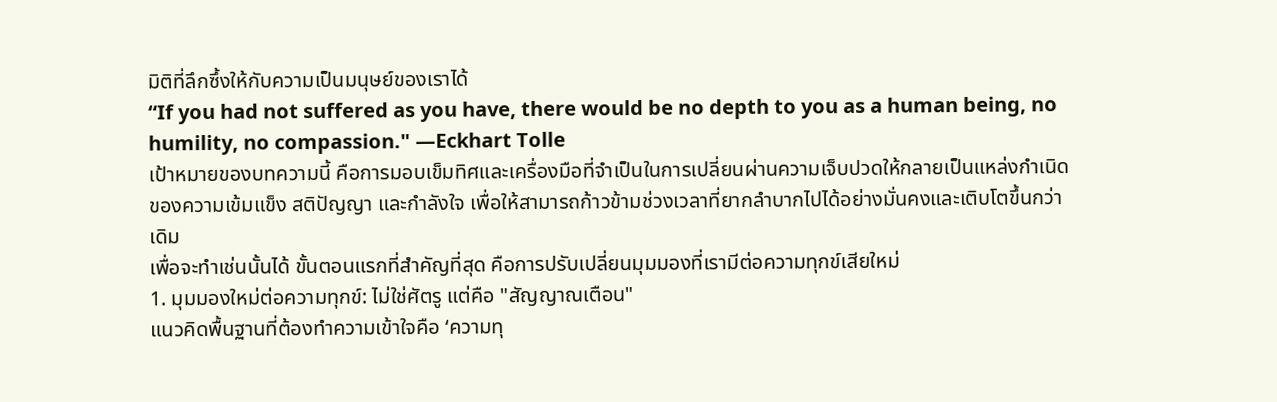มิติที่ลึกซึ้งให้กับความเป็นมนุษย์ของเราได้
“If you had not suffered as you have, there would be no depth to you as a human being, no humility, no compassion." —Eckhart Tolle
เป้าหมายของบทความนี้ คือการมอบเข็มทิศและเครื่องมือที่จำเป็นในการเปลี่ยนผ่านความเจ็บปวดให้กลายเป็นแหล่งกำเนิดของความเข้มแข็ง สติปัญญา และกำลังใจ เพื่อให้สามารถก้าวข้ามช่วงเวลาที่ยากลำบากไปได้อย่างมั่นคงและเติบโตขึ้นกว่าเดิม
เพื่อจะทำเช่นนั้นได้ ขั้นตอนแรกที่สำคัญที่สุด คือการปรับเปลี่ยนมุมมองที่เรามีต่อความทุกข์เสียใหม่
1. มุมมองใหม่ต่อความทุกข์: ไม่ใช่ศัตรู แต่คือ "สัญญาณเตือน"
แนวคิดพื้นฐานที่ต้องทำความเข้าใจคือ ‘ความทุ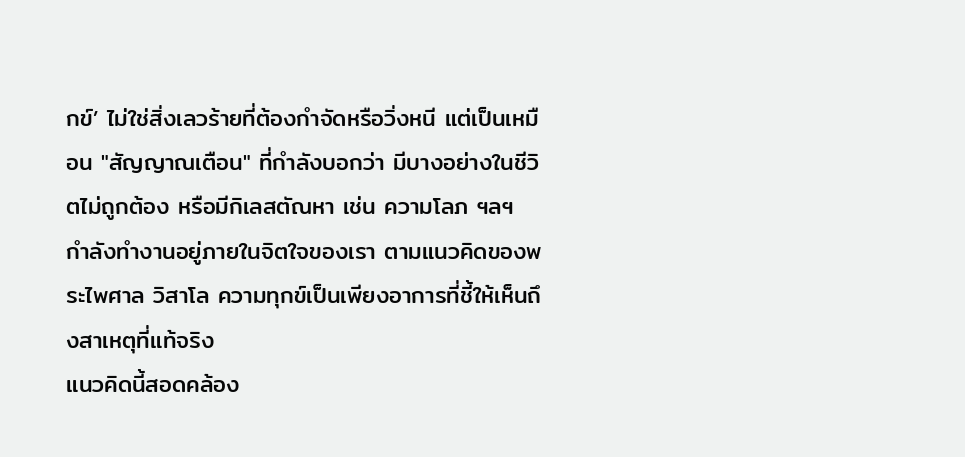กข์’ ไม่ใช่สิ่งเลวร้ายที่ต้องกำจัดหรือวิ่งหนี แต่เป็นเหมือน "สัญญาณเตือน" ที่กำลังบอกว่า มีบางอย่างในชีวิตไม่ถูกต้อง หรือมีกิเลสตัณหา เช่น ความโลภ ฯลฯ กำลังทำงานอยู่ภายในจิตใจของเรา ตามแนวคิดของพระไพศาล วิสาโล ความทุกข์เป็นเพียงอาการที่ชี้ให้เห็นถึงสาเหตุที่แท้จริง
แนวคิดนี้สอดคล้อง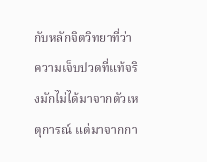กับหลักจิตวิทยาที่ว่า ความเจ็บปวดที่แท้จริงมักไม่ได้มาจากตัวเหตุการณ์ แต่มาจากกา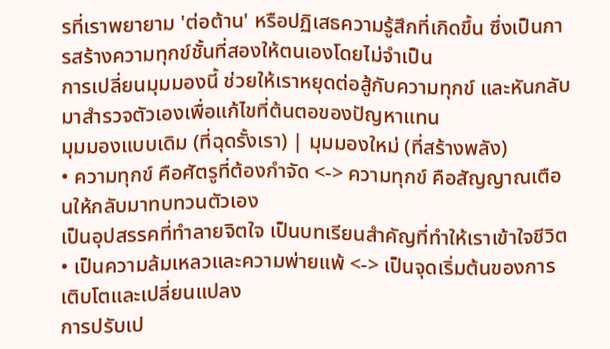รที่เราพยายาม 'ต่อต้าน' หรือปฏิเสธความรู้สึกที่เกิดขึ้น ซึ่งเป็นการสร้างความทุกข์ชั้นที่สองให้ตนเองโดยไม่จำเป็น
การเปลี่ยนมุมมองนี้ ช่วยให้เราหยุดต่อสู้กับความทุกข์ และหันกลับมาสำรวจตัวเองเพื่อแก้ไขที่ต้นตอของปัญหาแทน
มุมมองแบบเดิม (ที่ฉุดรั้งเรา) | มุมมองใหม่ (ที่สร้างพลัง)
• ความทุกข์ คือศัตรูที่ต้องกำจัด <-> ความทุกข์ คือสัญญาณเตือนให้กลับมาทบทวนตัวเอง
เป็นอุปสรรคที่ทำลายจิตใจ เป็นบทเรียนสำคัญที่ทำให้เราเข้าใจชีวิต
• เป็นความล้มเหลวและความพ่ายแพ้ <-> เป็นจุดเริ่มต้นของการเติบโตและเปลี่ยนแปลง
การปรับเป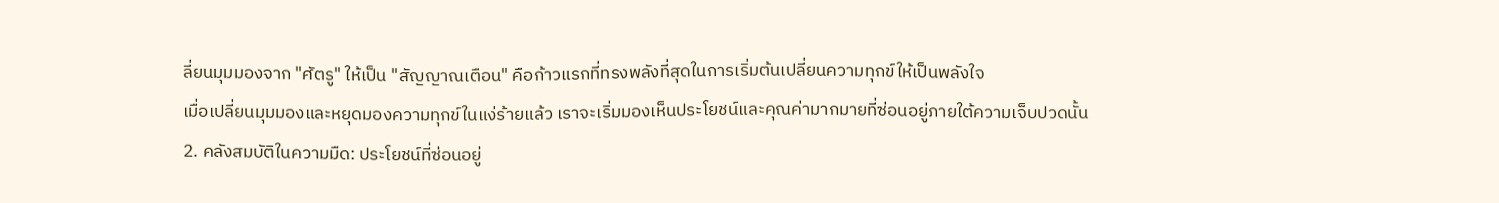ลี่ยนมุมมองจาก "ศัตรู" ให้เป็น "สัญญาณเตือน" คือก้าวแรกที่ทรงพลังที่สุดในการเริ่มต้นเปลี่ยนความทุกข์ให้เป็นพลังใจ
เมื่อเปลี่ยนมุมมองและหยุดมองความทุกข์ในแง่ร้ายแล้ว เราจะเริ่มมองเห็นประโยชน์และคุณค่ามากมายที่ซ่อนอยู่ภายใต้ความเจ็บปวดนั้น
2. คลังสมบัติในความมืด: ประโยชน์ที่ซ่อนอยู่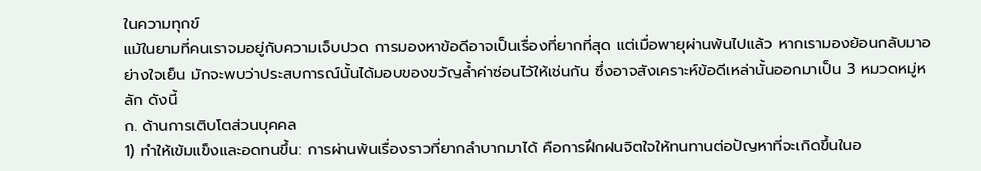ในความทุกข์
แม้ในยามที่คนเราจมอยู่กับความเจ็บปวด การมองหาข้อดีอาจเป็นเรื่องที่ยากที่สุด แต่เมื่อพายุผ่านพ้นไปแล้ว หากเรามองย้อนกลับมาอย่างใจเย็น มักจะพบว่าประสบการณ์นั้นได้มอบของขวัญล้ำค่าซ่อนไว้ให้เช่นกัน ซึ่งอาจสังเคราะห์ข้อดีเหล่านั้นออกมาเป็น 3 หมวดหมู่หลัก ดังนี้
ก. ด้านการเติบโตส่วนบุคคล
1) ทำให้เข้มแข็งและอดทนขึ้น: การผ่านพ้นเรื่องราวที่ยากลำบากมาได้ คือการฝึกฝนจิตใจให้ทนทานต่อปัญหาที่จะเกิดขึ้นในอ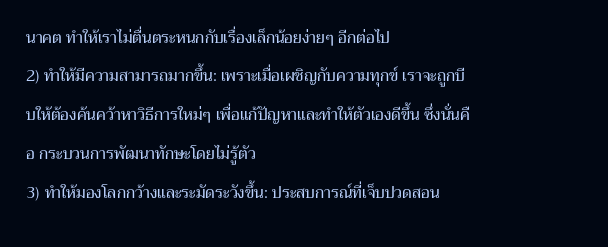นาคต ทำให้เราไม่ตื่นตระหนกกับเรื่องเล็กน้อยง่ายๆ อีกต่อไป
2) ทำให้มีความสามารถมากขึ้น: เพราะเมื่อเผชิญกับความทุกข์ เราจะถูกบีบให้ต้องค้นคว้าหาวิธีการใหม่ๆ เพื่อแก้ปัญหาและทำให้ตัวเองดีขึ้น ซึ่งนั่นคือ กระบวนการพัฒนาทักษะโดยไม่รู้ตัว
3) ทำให้มองโลกกว้างและระมัดระวังขึ้น: ประสบการณ์ที่เจ็บปวดสอน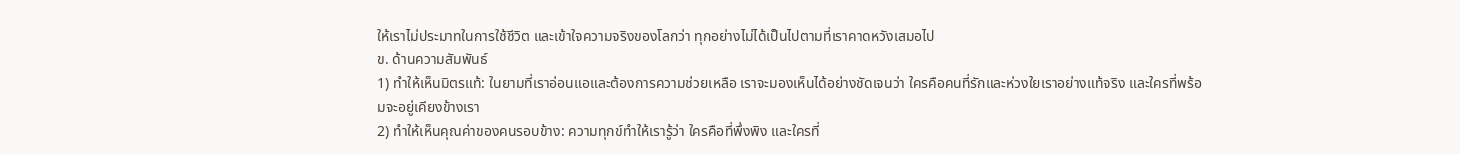ให้เราไม่ประมาทในการใช้ชีวิต และเข้าใจความจริงของโลกว่า ทุกอย่างไม่ได้เป็นไปตามที่เราคาดหวังเสมอไป
ข. ด้านความสัมพันธ์
1) ทำให้เห็นมิตรแท้: ในยามที่เราอ่อนแอและต้องการความช่วยเหลือ เราจะมองเห็นได้อย่างชัดเจนว่า ใครคือคนที่รักและห่วงใยเราอย่างแท้จริง และใครที่พร้อมจะอยู่เคียงข้างเรา
2) ทำให้เห็นคุณค่าของคนรอบข้าง: ความทุกข์ทำให้เรารู้ว่า ใครคือที่พึ่งพิง และใครที่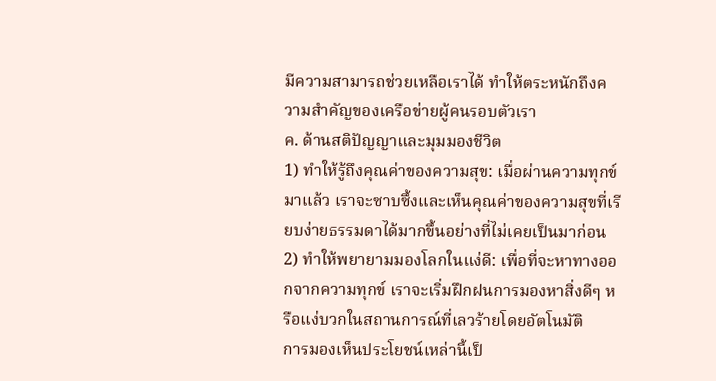มีความสามารถช่วยเหลือเราได้ ทำให้ตระหนักถึงความสำคัญของเครือข่ายผู้คนรอบตัวเรา
ค. ด้านสติปัญญาและมุมมองชีวิต
1) ทำให้รู้ถึงคุณค่าของความสุข: เมื่อผ่านความทุกข์มาแล้ว เราจะซาบซึ้งและเห็นคุณค่าของความสุขที่เรียบง่ายธรรมดาได้มากขึ้นอย่างที่ไม่เคยเป็นมาก่อน
2) ทำให้พยายามมองโลกในแง่ดี: เพื่อที่จะหาทางออกจากความทุกข์ เราจะเริ่มฝึกฝนการมองหาสิ่งดีๆ หรือแง่บวกในสถานการณ์ที่เลวร้ายโดยอัตโนมัติ
การมองเห็นประโยชน์เหล่านี้เป็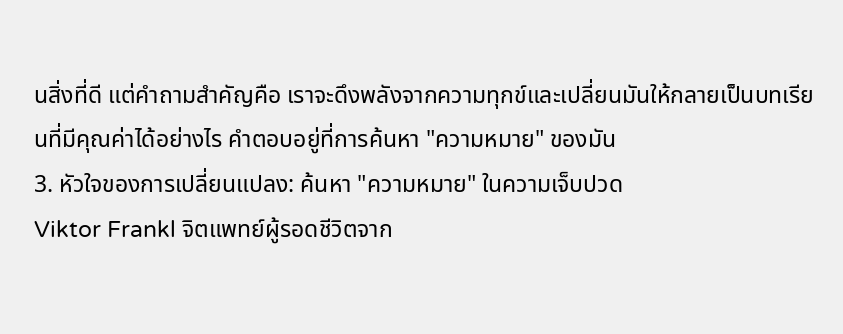นสิ่งที่ดี แต่คำถามสำคัญคือ เราจะดึงพลังจากความทุกข์และเปลี่ยนมันให้กลายเป็นบทเรียนที่มีคุณค่าได้อย่างไร คำตอบอยู่ที่การค้นหา "ความหมาย" ของมัน
3. หัวใจของการเปลี่ยนแปลง: ค้นหา "ความหมาย" ในความเจ็บปวด
Viktor Frankl จิตแพทย์ผู้รอดชีวิตจาก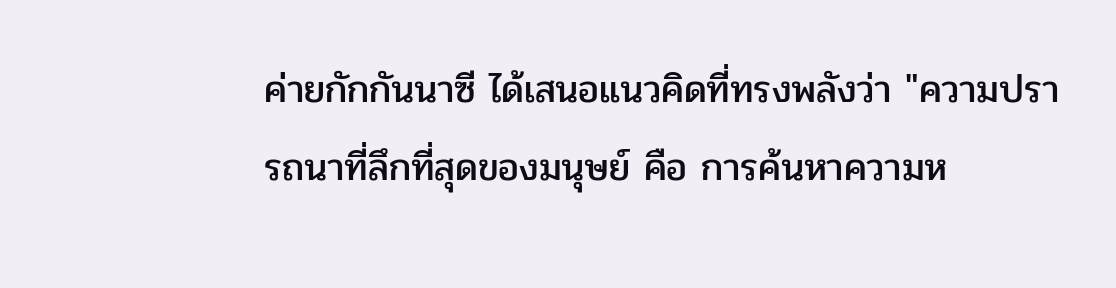ค่ายกักกันนาซี ได้เสนอแนวคิดที่ทรงพลังว่า "ความปรารถนาที่ลึกที่สุดของมนุษย์ คือ การค้นหาความห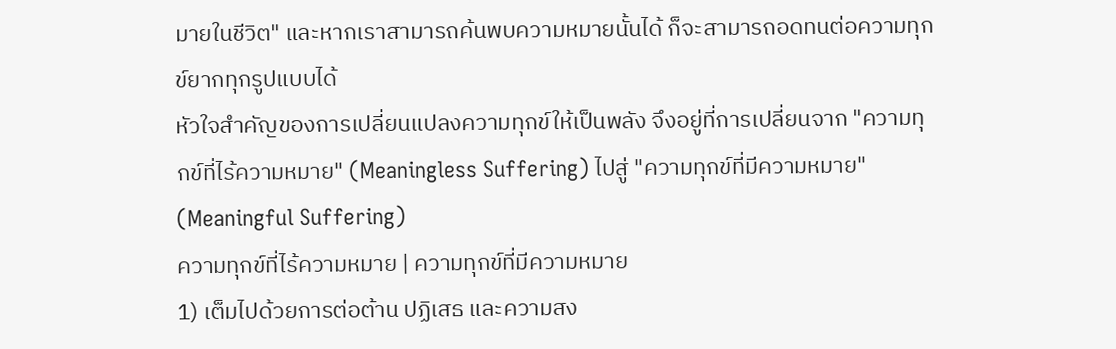มายในชีวิต" และหากเราสามารถค้นพบความหมายนั้นได้ ก็จะสามารถอดทนต่อความทุกข์ยากทุกรูปแบบได้
หัวใจสำคัญของการเปลี่ยนแปลงความทุกข์ให้เป็นพลัง จึงอยู่ที่การเปลี่ยนจาก "ความทุกข์ที่ไร้ความหมาย" (Meaningless Suffering) ไปสู่ "ความทุกข์ที่มีความหมาย" (Meaningful Suffering)
ความทุกข์ที่ไร้ความหมาย | ความทุกข์ที่มีความหมาย
1) เต็มไปด้วยการต่อต้าน ปฏิเสธ และความสง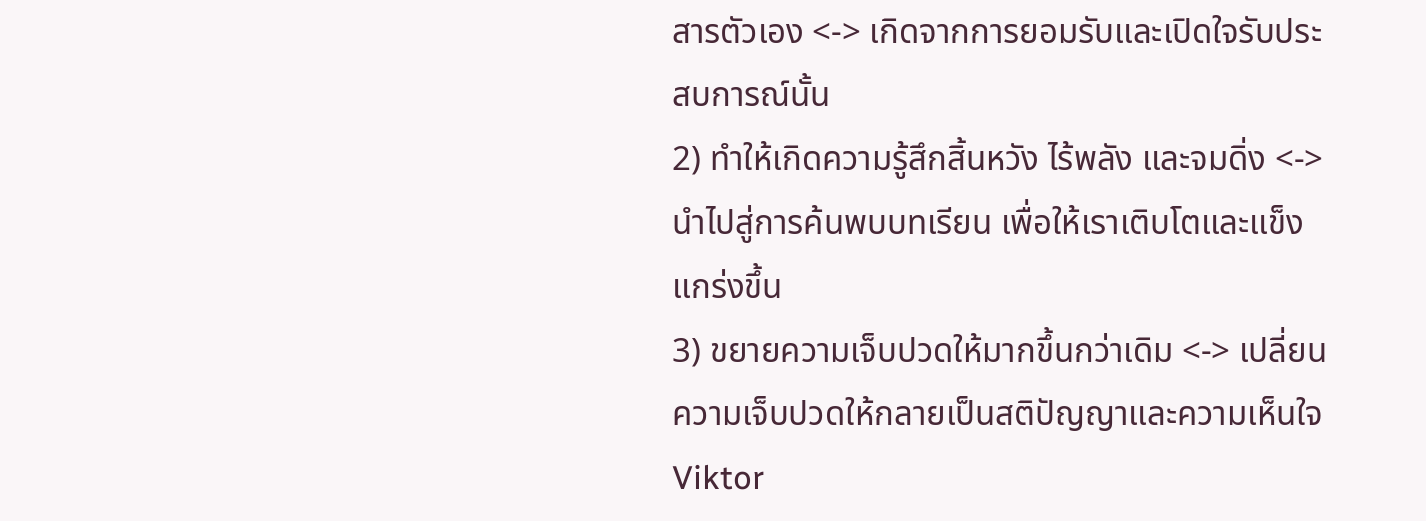สารตัวเอง <-> เกิดจากการยอมรับและเปิดใจรับประสบการณ์นั้น
2) ทำให้เกิดความรู้สึกสิ้นหวัง ไร้พลัง และจมดิ่ง <-> นำไปสู่การค้นพบบทเรียน เพื่อให้เราเติบโตและแข็งแกร่งขึ้น
3) ขยายความเจ็บปวดให้มากขึ้นกว่าเดิม <-> เปลี่ยนความเจ็บปวดให้กลายเป็นสติปัญญาและความเห็นใจ
Viktor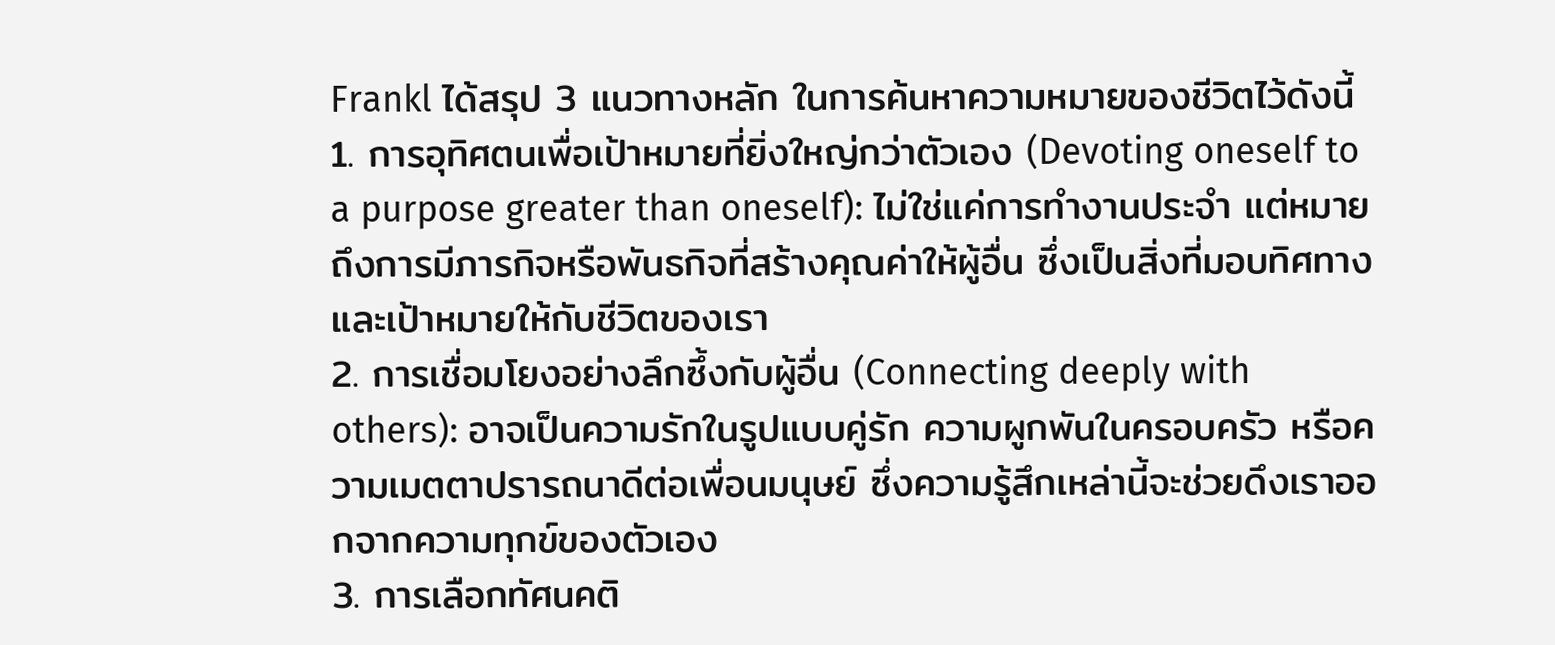Frankl ได้สรุป 3 แนวทางหลัก ในการค้นหาความหมายของชีวิตไว้ดังนี้
1. การอุทิศตนเพื่อเป้าหมายที่ยิ่งใหญ่กว่าตัวเอง (Devoting oneself to a purpose greater than oneself): ไม่ใช่แค่การทำงานประจำ แต่หมายถึงการมีภารกิจหรือพันธกิจที่สร้างคุณค่าให้ผู้อื่น ซึ่งเป็นสิ่งที่มอบทิศทางและเป้าหมายให้กับชีวิตของเรา
2. การเชื่อมโยงอย่างลึกซึ้งกับผู้อื่น (Connecting deeply with others): อาจเป็นความรักในรูปแบบคู่รัก ความผูกพันในครอบครัว หรือความเมตตาปรารถนาดีต่อเพื่อนมนุษย์ ซึ่งความรู้สึกเหล่านี้จะช่วยดึงเราออกจากความทุกข์ของตัวเอง
3. การเลือกทัศนคติ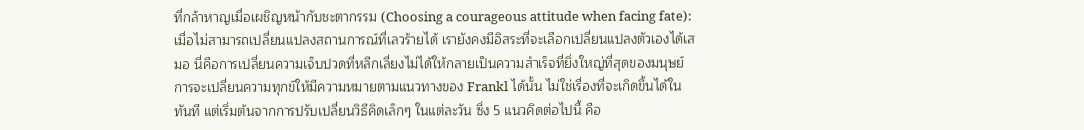ที่กล้าหาญเมื่อเผชิญหน้ากับชะตากรรม (Choosing a courageous attitude when facing fate): เมื่อไม่สามารถเปลี่ยนแปลงสถานการณ์ที่เลวร้ายได้ เรายังคงมีอิสระที่จะเลือกเปลี่ยนแปลงตัวเองได้เสมอ นี่คือการเปลี่ยนความเจ็บปวดที่หลีกเลี่ยงไม่ได้ให้กลายเป็นความสำเร็จที่ยิ่งใหญ่ที่สุดของมนุษย์
การจะเปลี่ยนความทุกข์ให้มีความหมายตามแนวทางของ Frankl ได้นั้น ไม่ใช่เรื่องที่จะเกิดขึ้นได้ในทันที แต่เริ่มต้นจากการปรับเปลี่ยนวิธีคิดเล็กๆ ในแต่ละวัน ซึ่ง 5 แนวคิดต่อไปนี้ คือ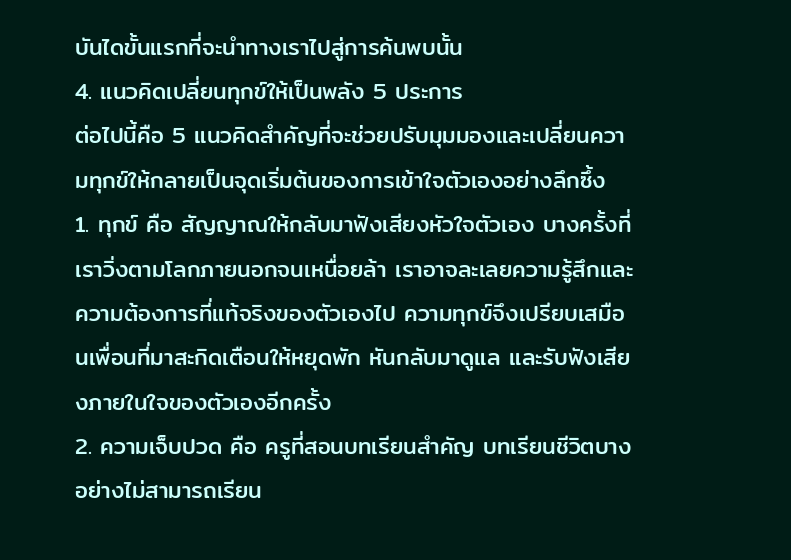บันไดขั้นแรกที่จะนำทางเราไปสู่การค้นพบนั้น
4. แนวคิดเปลี่ยนทุกข์ให้เป็นพลัง 5 ประการ
ต่อไปนี้คือ 5 แนวคิดสำคัญที่จะช่วยปรับมุมมองและเปลี่ยนความทุกข์ให้กลายเป็นจุดเริ่มต้นของการเข้าใจตัวเองอย่างลึกซึ้ง
1. ทุกข์ คือ สัญญาณให้กลับมาฟังเสียงหัวใจตัวเอง บางครั้งที่เราวิ่งตามโลกภายนอกจนเหนื่อยล้า เราอาจละเลยความรู้สึกและความต้องการที่แท้จริงของตัวเองไป ความทุกข์จึงเปรียบเสมือนเพื่อนที่มาสะกิดเตือนให้หยุดพัก หันกลับมาดูแล และรับฟังเสียงภายในใจของตัวเองอีกครั้ง
2. ความเจ็บปวด คือ ครูที่สอนบทเรียนสำคัญ บทเรียนชีวิตบางอย่างไม่สามารถเรียน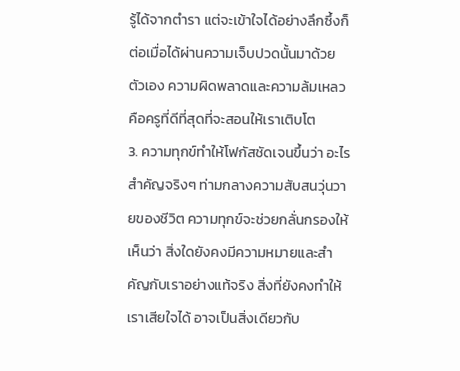รู้ได้จากตำรา แต่จะเข้าใจได้อย่างลึกซึ้งก็ต่อเมื่อได้ผ่านความเจ็บปวดนั้นมาด้วยตัวเอง ความผิดพลาดและความล้มเหลว คือครูที่ดีที่สุดที่จะสอนให้เราเติบโต
3. ความทุกข์ทำให้โฟกัสชัดเจนขึ้นว่า อะไรสำคัญจริงๆ ท่ามกลางความสับสนวุ่นวายของชีวิต ความทุกข์จะช่วยกลั่นกรองให้เห็นว่า สิ่งใดยังคงมีความหมายและสำคัญกับเราอย่างแท้จริง สิ่งที่ยังคงทำให้เราเสียใจได้ อาจเป็นสิ่งเดียวกับ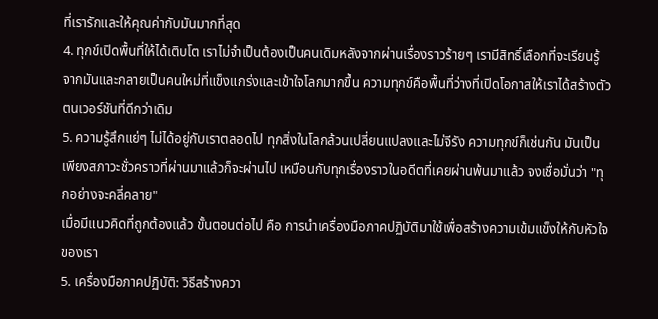ที่เรารักและให้คุณค่ากับมันมากที่สุด
4. ทุกข์เปิดพื้นที่ให้ได้เติบโต เราไม่จำเป็นต้องเป็นคนเดิมหลังจากผ่านเรื่องราวร้ายๆ เรามีสิทธิ์เลือกที่จะเรียนรู้จากมันและกลายเป็นคนใหม่ที่แข็งแกร่งและเข้าใจโลกมากขึ้น ความทุกข์คือพื้นที่ว่างที่เปิดโอกาสให้เราได้สร้างตัวตนเวอร์ชันที่ดีกว่าเดิม
5. ความรู้สึกแย่ๆ ไม่ได้อยู่กับเราตลอดไป ทุกสิ่งในโลกล้วนเปลี่ยนแปลงและไม่จีรัง ความทุกข์ก็เช่นกัน มันเป็นเพียงสภาวะชั่วคราวที่ผ่านมาแล้วก็จะผ่านไป เหมือนกับทุกเรื่องราวในอดีตที่เคยผ่านพ้นมาแล้ว จงเชื่อมั่นว่า "ทุกอย่างจะคลี่คลาย"
เมื่อมีแนวคิดที่ถูกต้องแล้ว ขั้นตอนต่อไป คือ การนำเครื่องมือภาคปฏิบัติมาใช้เพื่อสร้างความเข้มแข็งให้กับหัวใจของเรา
5. เครื่องมือภาคปฏิบัติ: วิธีสร้างควา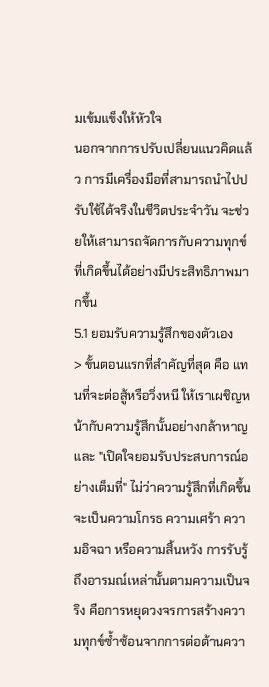มเข้มแข็งให้หัวใจ
นอกจากการปรับเปลี่ยนแนวคิดแล้ว การมีเครื่องมือที่สามารถนำไปปรับใช้ได้จริงในชีวิตประจำวัน จะช่วยให้เสามารถจัดการกับความทุกข์ที่เกิดขึ้นได้อย่างมีประสิทธิภาพมากขึ้น
5.1 ยอมรับความรู้สึกของตัวเอง
> ขั้นตอนแรกที่สำคัญที่สุด คือ แทนที่จะต่อสู้หรือวิ่งหนี ให้เราเผชิญหน้ากับความรู้สึกนั้นอย่างกล้าหาญและ "เปิดใจยอมรับประสบการณ์อย่างเต็มที่" ไม่ว่าความรู้สึกที่เกิดขึ้นจะเป็นความโกรธ ความเศร้า ความอิจฉา หรือความสิ้นหวัง การรับรู้ถึงอารมณ์เหล่านั้นตามความเป็นจริง คือการหยุดวงจรการสร้างความทุกข์ซ้ำซ้อนจากการต่อต้านควา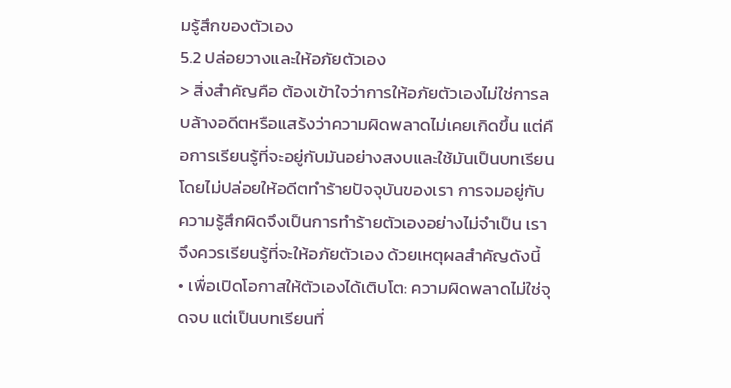มรู้สึกของตัวเอง
5.2 ปล่อยวางและให้อภัยตัวเอง
> สิ่งสำคัญคือ ต้องเข้าใจว่าการให้อภัยตัวเองไม่ใช่การลบล้างอดีตหรือแสร้งว่าความผิดพลาดไม่เคยเกิดขึ้น แต่คือการเรียนรู้ที่จะอยู่กับมันอย่างสงบและใช้มันเป็นบทเรียน โดยไม่ปล่อยให้อดีตทำร้ายปัจจุบันของเรา การจมอยู่กับความรู้สึกผิดจึงเป็นการทำร้ายตัวเองอย่างไม่จำเป็น เราจึงควรเรียนรู้ที่จะให้อภัยตัวเอง ด้วยเหตุผลสำคัญดังนี้
• เพื่อเปิดโอกาสให้ตัวเองได้เติบโต: ความผิดพลาดไม่ใช่จุดจบ แต่เป็นบทเรียนที่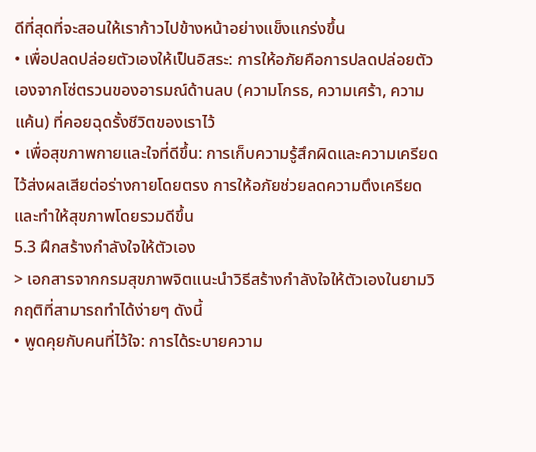ดีที่สุดที่จะสอนให้เราก้าวไปข้างหน้าอย่างแข็งแกร่งขึ้น
• เพื่อปลดปล่อยตัวเองให้เป็นอิสระ: การให้อภัยคือการปลดปล่อยตัวเองจากโซ่ตรวนของอารมณ์ด้านลบ (ความโกรธ, ความเศร้า, ความแค้น) ที่คอยฉุดรั้งชีวิตของเราไว้
• เพื่อสุขภาพกายและใจที่ดีขึ้น: การเก็บความรู้สึกผิดและความเครียดไว้ส่งผลเสียต่อร่างกายโดยตรง การให้อภัยช่วยลดความตึงเครียดและทำให้สุขภาพโดยรวมดีขึ้น
5.3 ฝึกสร้างกำลังใจให้ตัวเอง
> เอกสารจากกรมสุขภาพจิตแนะนำวิธีสร้างกำลังใจให้ตัวเองในยามวิกฤติที่สามารถทำได้ง่ายๆ ดังนี้
• พูดคุยกับคนที่ไว้ใจ: การได้ระบายความ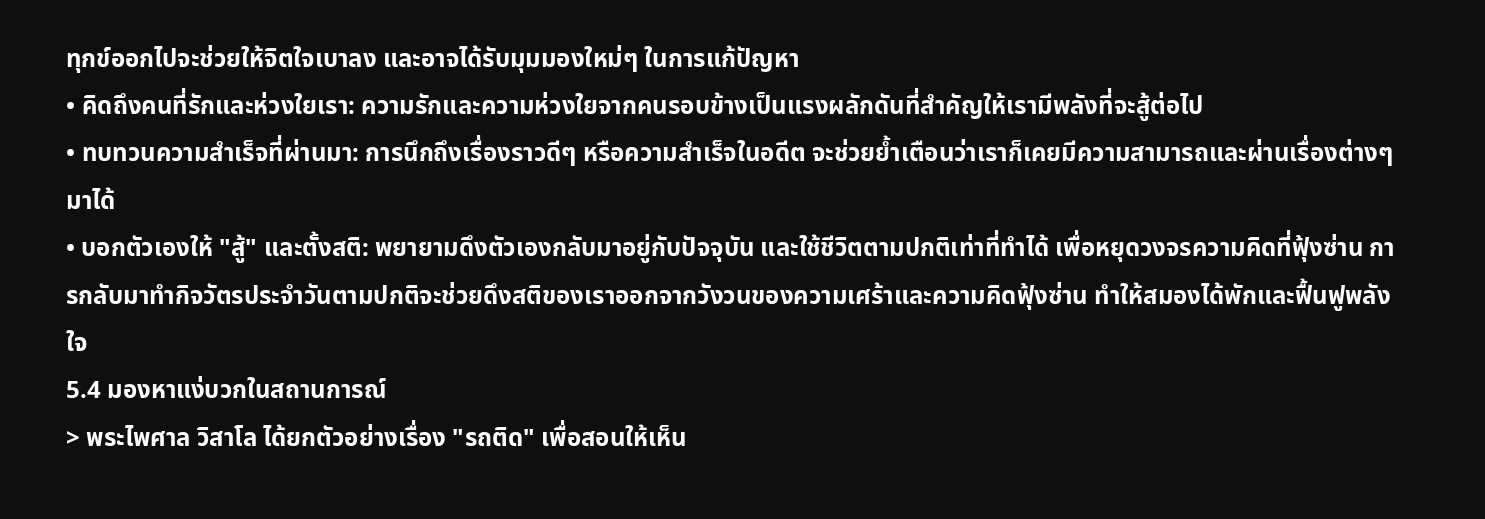ทุกข์ออกไปจะช่วยให้จิตใจเบาลง และอาจได้รับมุมมองใหม่ๆ ในการแก้ปัญหา
• คิดถึงคนที่รักและห่วงใยเรา: ความรักและความห่วงใยจากคนรอบข้างเป็นแรงผลักดันที่สำคัญให้เรามีพลังที่จะสู้ต่อไป
• ทบทวนความสำเร็จที่ผ่านมา: การนึกถึงเรื่องราวดีๆ หรือความสำเร็จในอดีต จะช่วยย้ำเตือนว่าเราก็เคยมีความสามารถและผ่านเรื่องต่างๆ มาได้
• บอกตัวเองให้ "สู้" และตั้งสติ: พยายามดึงตัวเองกลับมาอยู่กับปัจจุบัน และใช้ชีวิตตามปกติเท่าที่ทำได้ เพื่อหยุดวงจรความคิดที่ฟุ้งซ่าน การกลับมาทำกิจวัตรประจำวันตามปกติจะช่วยดึงสติของเราออกจากวังวนของความเศร้าและความคิดฟุ้งซ่าน ทำให้สมองได้พักและฟื้นฟูพลังใจ
5.4 มองหาแง่บวกในสถานการณ์
> พระไพศาล วิสาโล ได้ยกตัวอย่างเรื่อง "รถติด" เพื่อสอนให้เห็น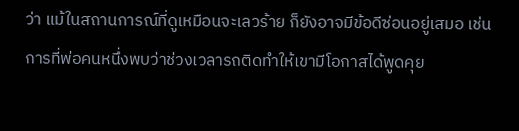ว่า แม้ในสถานการณ์ที่ดูเหมือนจะเลวร้าย ก็ยังอาจมีข้อดีซ่อนอยู่เสมอ เช่น การที่พ่อคนหนึ่งพบว่าช่วงเวลารถติดทำให้เขามีโอกาสได้พูดคุย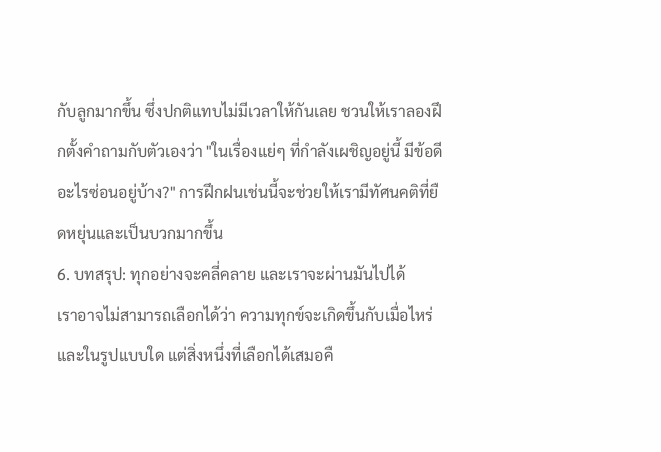กับลูกมากขึ้น ซึ่งปกติแทบไม่มีเวลาให้กันเลย ชวนให้เราลองฝึกตั้งคำถามกับตัวเองว่า "ในเรื่องแย่ๆ ที่กำลังเผชิญอยู่นี้ มีข้อดีอะไรซ่อนอยู่บ้าง?" การฝึกฝนเช่นนี้จะช่วยให้เรามีทัศนคติที่ยืดหยุ่นและเป็นบวกมากขึ้น
6. บทสรุป: ทุกอย่างจะคลี่คลาย และเราจะผ่านมันไปได้
เราอาจไม่สามารถเลือกได้ว่า ความทุกข์จะเกิดขึ้นกับเมื่อไหร่และในรูปแบบใด แต่สิ่งหนึ่งที่เลือกได้เสมอคื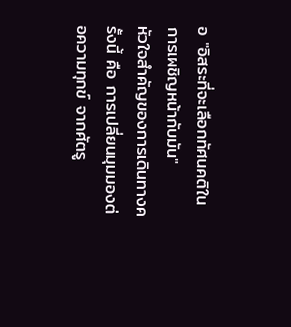อ "อิสระที่จะเลือกทัศนคติในการเผชิญหน้ากับมัน"
หัวใจสำคัญของการเดินทางครั้งนี้ คือ การเปลี่ยนมุมมองต่อความทุกข์ จากศัตรู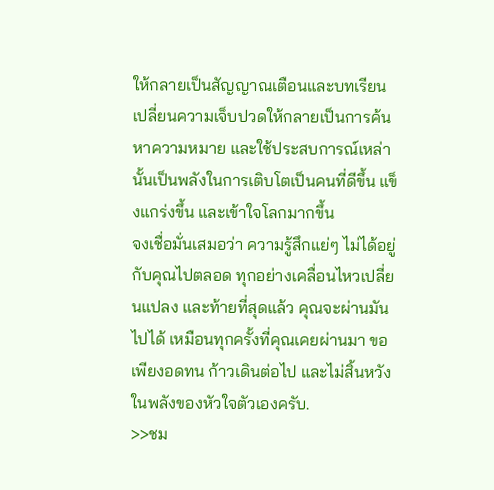ให้กลายเป็นสัญญาณเตือนและบทเรียน เปลี่ยนความเจ็บปวดให้กลายเป็นการค้นหาความหมาย และใช้ประสบการณ์เหล่านั้นเป็นพลังในการเติบโตเป็นคนที่ดีขึ้น แข็งแกร่งขึ้น และเข้าใจโลกมากขึ้น
จงเชื่อมั่นเสมอว่า ความรู้สึกแย่ๆ ไม่ได้อยู่กับคุณไปตลอด ทุกอย่างเคลื่อนไหวเปลี่ยนแปลง และท้ายที่สุดแล้ว คุณจะผ่านมันไปได้ เหมือนทุกครั้งที่คุณเคยผ่านมา ขอเพียงอดทน ก้าวเดินต่อไป และไม่สิ้นหวังในพลังของหัวใจตัวเองครับ.
>>ชม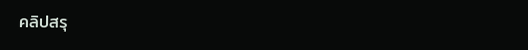คลิปสรุ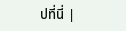ปที่นี่ |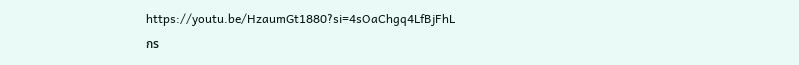https://youtu.be/HzaumGt1880?si=4sOaChgq4LfBjFhL
กร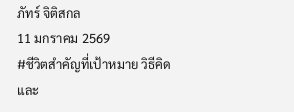ภัทร์ จิติสกล
11 มกราคม 2569
#ชีวิตสำคัญที่เป้าหมาย วิธีคิด และ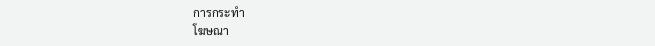การกระทำ
โฆษณา